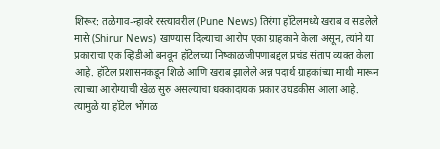शिरूर: तळेगाव-न्हावरे रस्त्यावरील (Pune News) तिरंगा हॉटेलमध्ये खराब व सडलेले मासे (Shirur News) खाण्यास दिल्याचा आरोप एका ग्राहकाने केला असून, त्यांने या प्रकाराचा एक व्हिडीओ बनवून हॉटेलच्या निष्काळजीपणाबद्दल प्रचंड संताप व्यक्त केला आहे. हॉटेल प्रशासनकडून शिळे आणि खराब झालेले अन्न पदार्थ ग्राहकांच्या माथी मारून त्याच्या आरोग्याची खेळ सुरु असल्याचा धक्कादायक प्रकार उघडकीस आला आहे. त्यामुळे या हॉटेल भोंगळ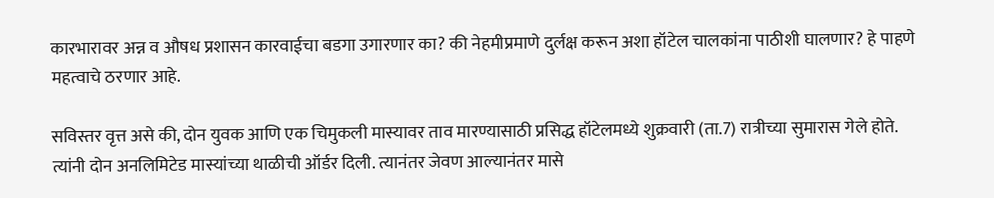कारभारावर अन्न व औषध प्रशासन कारवाईचा बडगा उगारणार का? की नेहमीप्रमाणे दुर्लक्ष करून अशा हॉटेल चालकांना पाठीशी घालणार? हे पाहणे महत्वाचे ठरणार आहे.

सविस्तर वृत्त असे की, दोन युवक आणि एक चिमुकली मास्यावर ताव मारण्यासाठी प्रसिद्ध हॉटेलमध्ये शुक्रवारी (ता.7) रात्रीच्या सुमारास गेले होते. त्यांनी दोन अनलिमिटेड मास्यांच्या थाळीची ऑर्डर दिली. त्यानंतर जेवण आल्यानंतर मासे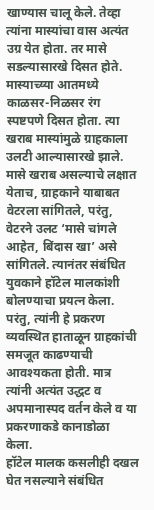खाण्यास चालू केले. तेव्हा त्यांना मास्यांचा वास अत्यंत उग्र येत होता. तर मासे सडल्यासारखे दिसत होते. मास्याच्य्या आतमध्ये काळसर-निळसर रंग स्पष्टपणे दिसत होता. त्या खराब मास्यांमुळे ग्राहकाला उलटी आल्यासारखे झाले.
मासे खराब असल्याचे लक्षात येताच, ग्राहकाने याबाबत वेटरला सांगितले, परंतु, वेटरने उलट ‘मासे चांगले आहेत, बिंदास खा’ असे सांगितले. त्यानंतर संबंधित युवकाने हॉटेल मालकांशी बोलण्याचा प्रयत्न केला. परंतु, त्यांनी हे प्रकरण व्यवस्थित हाताळून ग्राहकांची समजूत काढण्याची आवश्यकता होती. मात्र त्यांनी अत्यंत उद्धट व अपमानास्पद वर्तन केले व या प्रकरणाकडे कानाडोळा केला.
हॉटेल मालक कसलीही दखल घेत नसल्याने संबंधित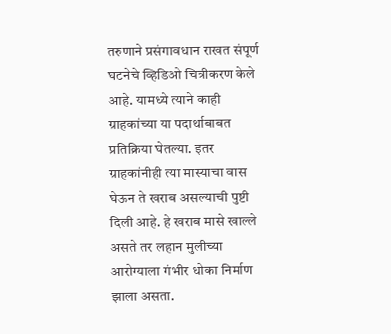तरुणाने प्रसंगावधान राखत संपूर्ण घटनेचे व्हिडिओ चित्रीकरण केले आहे. यामध्ये त्याने काही ग्राहकांच्या या पदार्थाबाबत प्रतिक्रिया घेतल्या. इतर ग्राहकांनीही त्या मास्याचा वास घेऊन ते खराब असल्याची पुष्टी दिली आहे. हे खराब मासे खाल्ले असते तर लहान मुलीच्या आरोग्याला गंभीर धोका निर्माण झाला असता.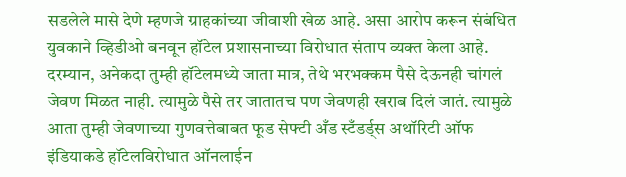सडलेले मासे देणे म्हणजे ग्राहकांच्या जीवाशी खेळ आहे. असा आरोप करून संबंधित युवकाने व्हिडीओ बनवून हॉटेल प्रशासनाच्या विरोधात संताप व्यक्त केला आहे.
दरम्यान, अनेकदा तुम्ही हॉटेलमध्ये जाता मात्र, तेथे भरभक्कम पैसे देऊनही चांगलं जेवण मिळत नाही. त्यामुळे पैसे तर जातातच पण जेवणही खराब दिलं जातं. त्यामुळे आता तुम्ही जेवणाच्या गुणवत्तेबाबत फूड सेफ्टी अँड स्टँडर्ड्स अथॉरिटी ऑफ इंडियाकडे हॉटेलविरोधात ऑनलाईन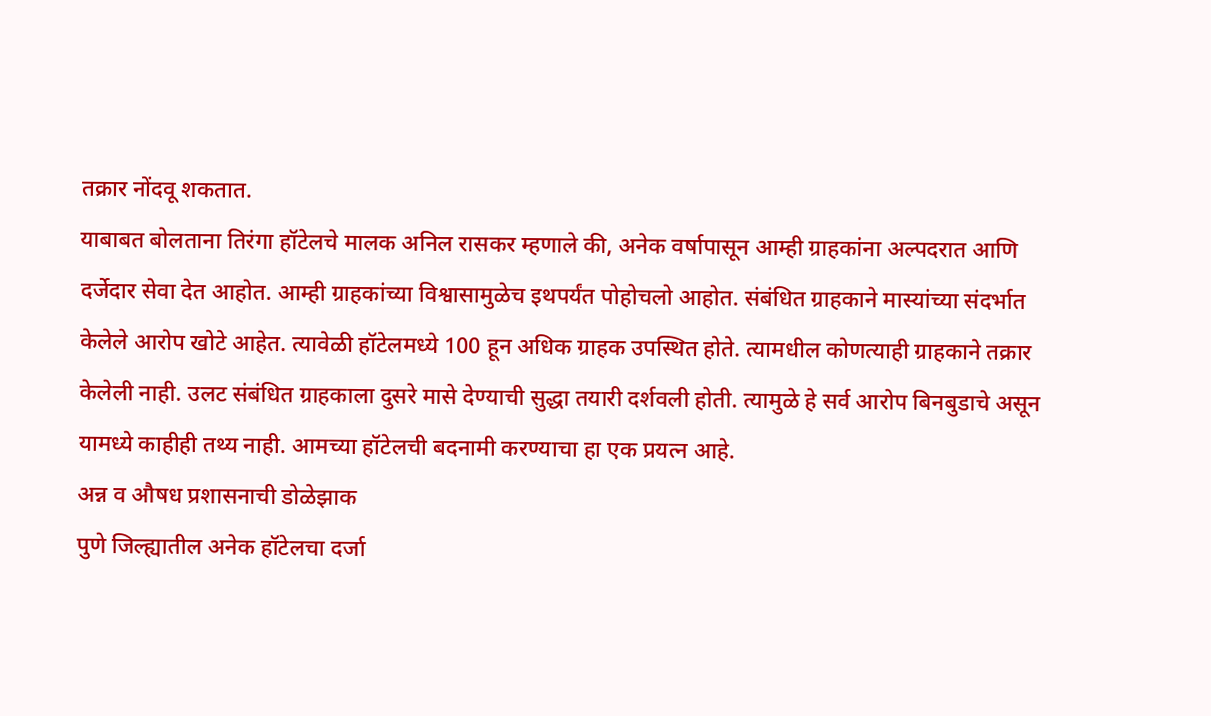तक्रार नोंदवू शकतात.
याबाबत बोलताना तिरंगा हॉटेलचे मालक अनिल रासकर म्हणाले की, अनेक वर्षापासून आम्ही ग्राहकांना अल्पदरात आणि दर्जेदार सेवा देत आहोत. आम्ही ग्राहकांच्या विश्वासामुळेच इथपर्यंत पोहोचलो आहोत. संबंधित ग्राहकाने मास्यांच्या संदर्भात केलेले आरोप खोटे आहेत. त्यावेळी हॉटेलमध्ये 100 हून अधिक ग्राहक उपस्थित होते. त्यामधील कोणत्याही ग्राहकाने तक्रार केलेली नाही. उलट संबंधित ग्राहकाला दुसरे मासे देण्याची सुद्धा तयारी दर्शवली होती. त्यामुळे हे सर्व आरोप बिनबुडाचे असून यामध्ये काहीही तथ्य नाही. आमच्या हॉटेलची बदनामी करण्याचा हा एक प्रयत्न आहे.
अन्न व औषध प्रशासनाची डोळेझाक
पुणे जिल्ह्यातील अनेक हॉटेलचा दर्जा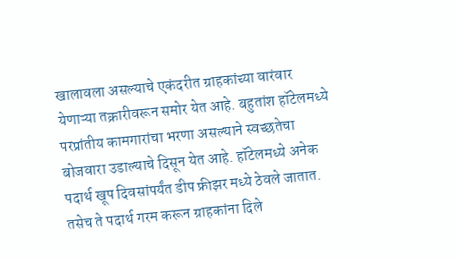खालावला असल्याचे एकंदरीत ग्राहकांच्या वारंवार येणाऱ्या तक्रारीवरून समोर येत आहे. बहुतांश हॉटेलमध्ये परप्रांतीय कामगारांचा भरणा असल्याने स्वच्छतेचा बोजवारा उडाल्याचे दिसून येत आहे. हॉटेलमध्ये अनेक पदार्थ खूप दिवसांपर्यंत डीप फ्रीझर मध्ये ठेवले जातात. तसेच ते पदार्थ गरम करून ग्राहकांना दिले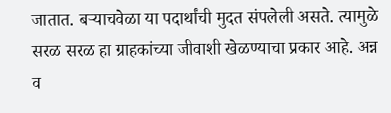जातात. बऱ्याचवेळा या पदार्थांची मुदत संपलेली असते. त्यामुळे सरळ सरळ हा ग्राहकांच्या जीवाशी खेळण्याचा प्रकार आहे. अन्न व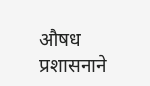औषध प्रशासनाने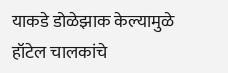याकडे डोळेझाक केल्यामुळे हॉटेल चालकांचे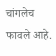चांगलेच फावले आहे.